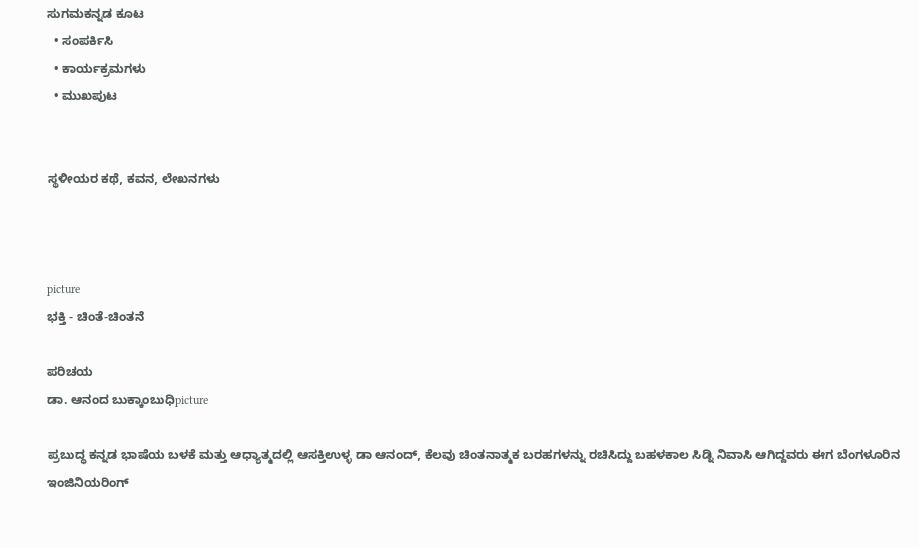ಸುಗಮಕನ್ನಡ ಕೂಟ
  • ಸಂಪರ್ಕಿಸಿ
  • ಕಾರ್ಯಕ್ರಮಗಳು
  • ಮುಖಪುಟ


ಸ್ಥಳೀಯರ ಕಥೆ, ಕವನ, ಲೇಖನಗಳು



picture
ಭಕ್ತಿ - ಚಿಂತೆ-ಚಿಂತನೆ

ಪರಿಚಯ
ಡಾ. ಆನಂದ ಬುಕ್ಕಾಂಬುಧಿpicture

ಪ್ರಬುದ್ಧ ಕನ್ನಡ ಭಾಷೆಯ ಬಳಕೆ ಮತ್ತು ಆಧ್ಯಾತ್ಮದಲ್ಲಿ ಆಸಕ್ತಿಉಳ್ಳ ಡಾ ಆನಂದ್, ಕೆಲವು ಚಿಂತನಾತ್ಮಕ ಬರಹಗಳನ್ನು ರಚಿಸಿದ್ದು ಬಹಳಕಾಲ ಸಿಡ್ನಿ ನಿವಾಸಿ ಆಗಿದ್ದವರು ಈಗ ಬೆಂಗಳೂರಿನ ಇಂಜಿನಿಯರಿಂಗ್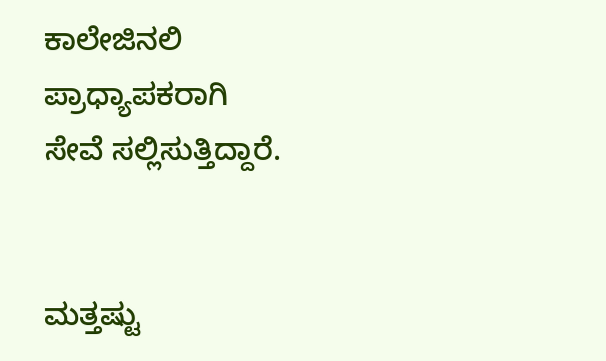ಕಾಲೇಜಿನಲಿ ಪ್ರಾಧ್ಯಾಪಕರಾಗಿ ಸೇವೆ ಸಲ್ಲಿಸುತ್ತಿದ್ದಾರೆ.


ಮತ್ತಷ್ಟು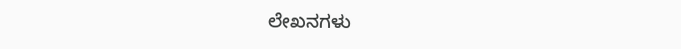ಲೇಖನಗಳು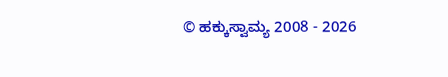© ಹಕ್ಕುಸ್ವಾಮ್ಯ 2008 - 2026